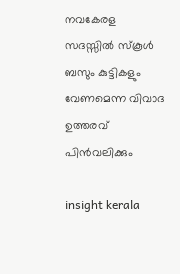നവകേരള സദസ്സില്‍ സ്‌കൂള്‍ ബസും കുട്ടികളും വേണമെന്ന വിവാദ ഉത്തരവ് പിന്‍വലിക്കും

insight kerala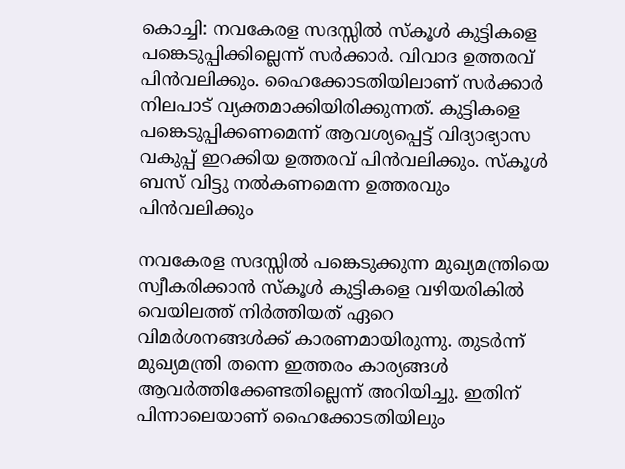കൊച്ചി: നവകേരള സദസ്സില്‍ സ്‌കൂള്‍ കുട്ടികളെ പങ്കെടുപ്പിക്കില്ലെന്ന് സര്‍ക്കാര്‍. വിവാദ ഉത്തരവ് പിന്‍വലിക്കും. ഹൈക്കോടതിയിലാണ് സര്‍ക്കാര്‍ നിലപാട് വ്യക്തമാക്കിയിരിക്കുന്നത്. കുട്ടികളെ പങ്കെടുപ്പിക്കണമെന്ന് ആവശ്യപ്പെട്ട് വിദ്യാഭ്യാസ വകുപ്പ് ഇറക്കിയ ഉത്തരവ് പിന്‍വലിക്കും. സ്കൂള്‍ ബസ് വിട്ടു നല്‍കണമെന്ന ഉത്തരവും പിൻവലിക്കും

നവകേരള സദസ്സില്‍ പങ്കെടുക്കുന്ന മുഖ്യമന്ത്രിയെ സ്വീകരിക്കാന്‍ സ്‌കൂള്‍ കുട്ടികളെ വഴിയരികില്‍ വെയിലത്ത് നിര്‍ത്തിയത് ഏറെ വിമര്‍ശനങ്ങള്‍ക്ക് കാരണമായിരുന്നു. തുടര്‍ന്ന് മുഖ്യമന്ത്രി തന്നെ ഇത്തരം കാര്യങ്ങള്‍ ആവര്‍ത്തിക്കേണ്ടതില്ലെന്ന് അറിയിച്ചു. ഇതിന് പിന്നാലെയാണ് ഹൈക്കോടതിയിലും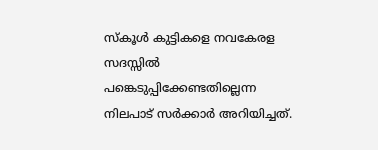സ്‌കൂള്‍ കുട്ടികളെ നവകേരള സദസ്സില്‍ പങ്കെടുപ്പിക്കേണ്ടതില്ലെന്ന നിലപാട് സര്‍ക്കാര്‍ അറിയിച്ചത്.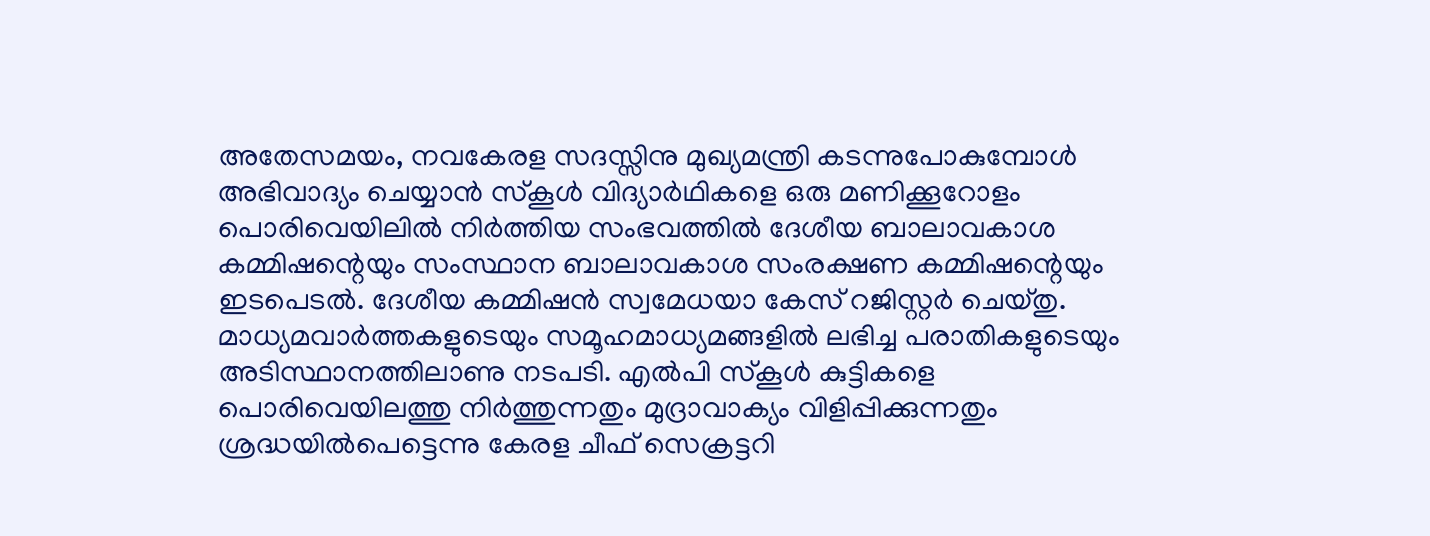അതേസമയം, നവകേരള സദസ്സിനു മുഖ്യമന്ത്രി കടന്നുപോകുമ്പോൾ അഭിവാദ്യം ചെയ്യാൻ സ്കൂൾ വിദ്യാർഥികളെ ഒരു മണിക്കൂറോളം പൊരിവെയിലിൽ നിർത്തിയ സംഭവത്തിൽ ദേശീയ ബാലാവകാശ കമ്മിഷന്റെയും സംസ്ഥാന ബാലാവകാശ സംരക്ഷണ കമ്മിഷന്റെയും ഇടപെടൽ. ദേശീയ കമ്മിഷൻ സ്വമേധയാ കേസ് റജിസ്റ്റർ ചെയ്തു. മാധ്യമവാർത്തകളുടെയും സമൂഹമാധ്യമങ്ങളിൽ ലഭിച്ച പരാതികളുടെയും അടിസ്ഥാനത്തിലാണു നടപടി. എൽപി സ്കൂൾ കുട്ടികളെ പൊരിവെയിലത്തു നിർത്തുന്നതും മുദ്രാവാക്യം വിളിപ്പിക്കുന്നതും ശ്രദ്ധയിൽപെട്ടെന്നു കേരള ചീഫ് സെക്രട്ടറി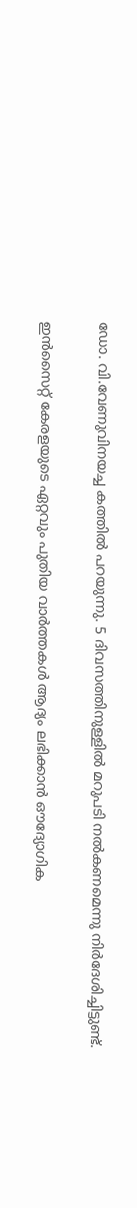ഡോ. വി.വേണുവിനയച്ച കത്തിൽ പറയുന്നു. 5 ദിവസത്തിനുള്ളിൽ മറുപടി നൽകണമെന്നു നിർദേശിച്ചിട്ടുണ്ട്.

ഇൻസൈറ്റ് കേരളയുടെ ഏറ്റവും പുതിയ വാർത്തകൾ ആദ്യം ലഭിക്കാൻ ഔദ്യോഗിക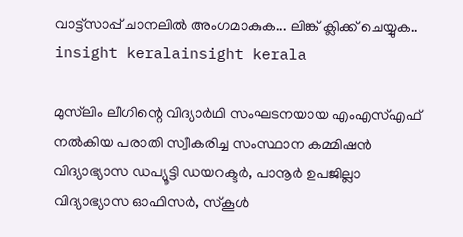വാട്ട്‌സാപ്പ് ചാനലിൽ അംഗമാകുക... ലിങ്ക് ക്ലിക്ക് ചെയ്യുക..
insight keralainsight kerala

മുസ്‍ലിം ലീഗിന്റെ വിദ്യാർഥി സംഘടനയായ എംഎസ്എഫ് നൽകിയ പരാതി സ്വീകരിച്ച സംസ്ഥാന കമ്മിഷൻ വിദ്യാഭ്യാസ ഡപ്യൂട്ടി ഡയറക്ടർ, പാനൂർ ഉപജില്ലാ വിദ്യാഭ്യാസ ഓഫിസർ, സ്കൂൾ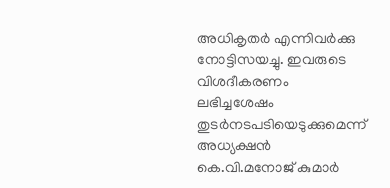അധികൃതർ എന്നിവർക്കു നോട്ടിസയച്ചു. ഇവരുടെ വിശദീകരണം ലഭിച്ചശേഷം തുടർനടപടിയെടുക്കുമെന്ന് അധ്യക്ഷൻ കെ.വി.മനോജ് കുമാർ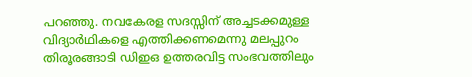പറഞ്ഞു. നവകേരള സദസ്സിന് അച്ചടക്കമുള്ള വിദ്യാർഥികളെ എത്തിക്കണമെന്നു മലപ്പുറം തിരൂരങ്ങാടി ഡിഇഒ ഉത്തരവിട്ട സംഭവത്തിലും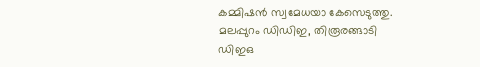കമ്മിഷൻ സ്വമേധയാ കേസെടുത്തു. മലപ്പുറം ഡിഡിഇ, തിരൂരങ്ങാടി ഡിഇഒ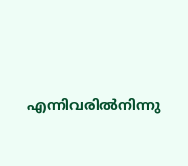എന്നിവരിൽനിന്നു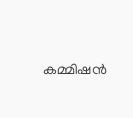കമ്മിഷൻ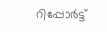റിപ്പോർട്ട്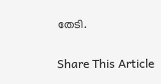തേടി.

Share This Article